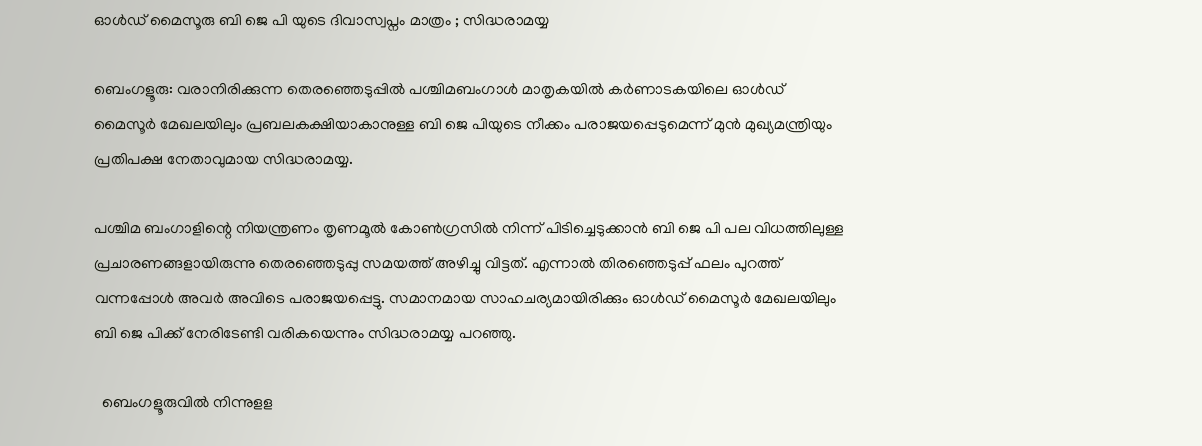ഓൾഡ് മൈസൂരു ബി ജെ പി യുടെ ദിവാസ്വപ്നം മാത്രം ; സിദ്ധരാമയ്യ

ബെംഗളൂരു: വരാനിരിക്കുന്ന തെരഞ്ഞെടുപ്പിൽ പശ്ചിമബംഗാള്‍ മാതൃകയില്‍ കര്‍ണാടകയിലെ ഓള്‍ഡ് മൈസൂര്‍ മേഖലയിലും പ്രബലകക്ഷിയാകാനുള്ള ബി ജെ പിയുടെ നീക്കം പരാജയപ്പെടുമെന്ന് മുന്‍ മുഖ്യമന്ത്രിയും പ്രതിപക്ഷ നേതാവുമായ സിദ്ധരാമയ്യ.

പശ്ചിമ ബംഗാളിന്റെ നിയന്ത്രണം തൃണമൂല്‍ കോണ്‍ഗ്രസില്‍ നിന്ന് പിടിച്ചെടുക്കാന്‍ ബി ജെ പി പല വിധത്തിലുള്ള പ്രചാരണങ്ങളായിരുന്നു തെരഞ്ഞെടുപ്പു സമയത്ത് അഴിച്ചു വിട്ടത്. എന്നാല്‍ തിരഞ്ഞെടുപ്പ് ഫലം പുറത്ത് വന്നപ്പോള്‍ അവര്‍ അവിടെ പരാജയപ്പെട്ടു. സമാനമായ സാഹചര്യമായിരിക്കും ഓള്‍ഡ് മൈസൂര്‍ മേഖലയിലും ബി ജെ പിക്ക് നേരിടേണ്ടി വരികയെന്നും സിദ്ധരാമയ്യ പറഞ്ഞു.

  ബെംഗളൂരുവിൽ നിന്നുളള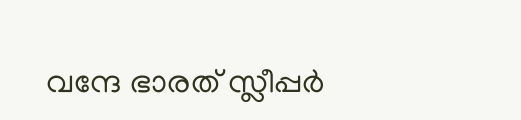വന്ദേ ഭാരത് സ്ലീപ്പർ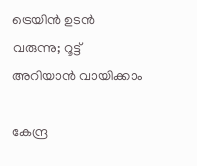ട്രെയിൻ ഉടൻ വരുന്നു; റൂട്ട് അറിയാൻ വായിക്കാം

കേന്ദ്ര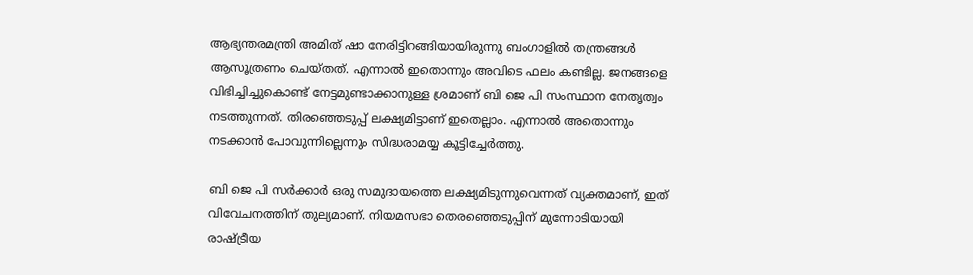ആഭ്യന്തരമന്ത്രി അമിത് ഷാ നേരിട്ടിറങ്ങിയായിരുന്നു ബംഗാളില്‍ തന്ത്രങ്ങള്‍ ആസൂത്രണം ചെയ്തത്. എന്നാല്‍ ഇതൊന്നും അവിടെ ഫലം കണ്ടില്ല. ജനങ്ങളെ വിഭിച്ചിച്ചുകൊണ്ട് നേട്ടമുണ്ടാക്കാനുള്ള ശ്രമാണ് ബി ജെ പി സംസ്ഥാന നേതൃത്വം നടത്തുന്നത്. തിരഞ്ഞെടുപ്പ് ലക്ഷ്യമിട്ടാണ് ഇതെല്ലാം. എന്നാല്‍ അതൊന്നും നടക്കാന്‍ പോവുന്നില്ലെന്നും സിദ്ധരാമയ്യ കൂട്ടിച്ചേർത്തു.

ബി ജെ പി സര്‍ക്കാര്‍ ഒരു സമുദായത്തെ ലക്ഷ്യമിടുന്നുവെന്നത് വ്യക്തമാണ്, ഇത് വിവേചനത്തിന് തുല്യമാണ്. നിയമസഭാ തെരഞ്ഞെടുപ്പിന് മുന്നോടിയായി രാഷ്ട്രീയ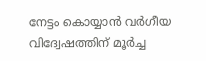നേട്ടം കൊയ്യാന്‍ വര്‍ഗീയ വിദ്വേഷത്തിന് മൂര്‍ച്ച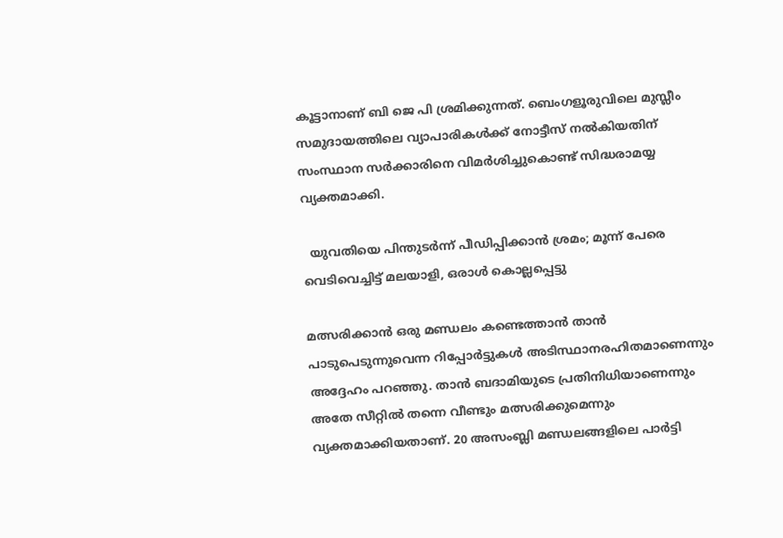കൂട്ടാനാണ് ബി ജെ പി ശ്രമിക്കുന്നത്. ബെംഗളൂരുവിലെ മുസ്ലീം സമുദായത്തിലെ വ്യാപാരികള്‍ക്ക് നോട്ടീസ് നല്‍കിയതിന് സംസ്ഥാന സര്‍ക്കാരിനെ വിമര്‍ശിച്ചുകൊണ്ട് സിദ്ധരാമയ്യ വ്യക്തമാക്കി.

  യുവതിയെ പിന്തുടര്‍ന്ന് പീഡിപ്പിക്കാൻ ശ്രമം; മൂന്ന് പേരെ വെടിവെച്ചിട്ട് മലയാളി, ഒരാൾ കൊല്ലപ്പെട്ടു

മത്സരിക്കാന്‍ ഒരു മണ്ഡലം കണ്ടെത്താന്‍ താന്‍ പാടുപെടുന്നുവെന്ന റിപ്പോര്‍ട്ടുകള്‍ അടിസ്ഥാനരഹിതമാണെന്നും അദ്ദേഹം പറഞ്ഞു. താന്‍ ബദാമിയുടെ പ്രതിനിധിയാണെന്നും അതേ സീറ്റില്‍ തന്നെ വീണ്ടും മത്സരിക്കുമെന്നും വ്യക്തമാക്കിയതാണ്. 20 അസംബ്ലി മണ്ഡലങ്ങളിലെ പാര്‍ട്ടി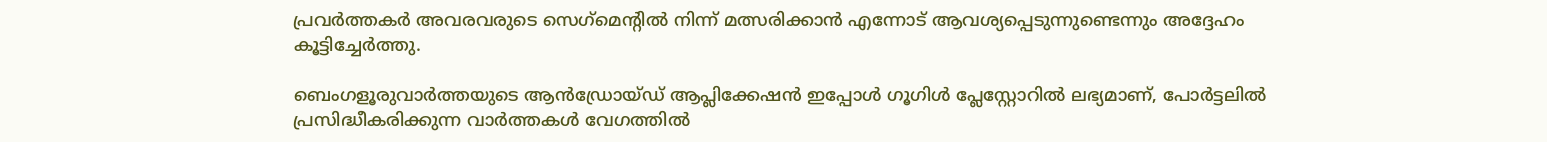പ്രവര്‍ത്തകര്‍ അവരവരുടെ സെഗ്‌മെന്റില്‍ നിന്ന് മത്സരിക്കാന്‍ എന്നോട് ആവശ്യപ്പെടുന്നുണ്ടെന്നും അദ്ദേഹം കൂട്ടിച്ചേര്‍ത്തു.

ബെംഗളൂരുവാർത്തയുടെ ആൻഡ്രോയ്ഡ് ആപ്ലിക്കേഷൻ ഇപ്പോൾ ഗൂഗിൾ പ്ലേസ്റ്റോറിൽ ലഭ്യമാണ്, പോർട്ടലിൽ പ്രസിദ്ധീകരിക്കുന്ന വാർത്തകൾ വേഗത്തിൽ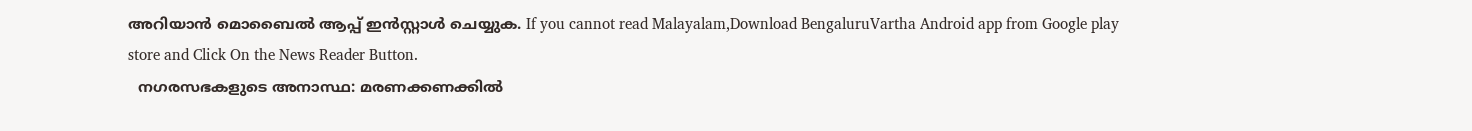അറിയാൻ മൊബൈൽ ആപ്പ് ഇൻസ്റ്റാൾ ചെയ്യുക. If you cannot read Malayalam,Download BengaluruVartha Android app from Google play store and Click On the News Reader Button.
  നഗരസഭകളുടെ അനാസ്ഥ: മരണക്കണക്കിൽ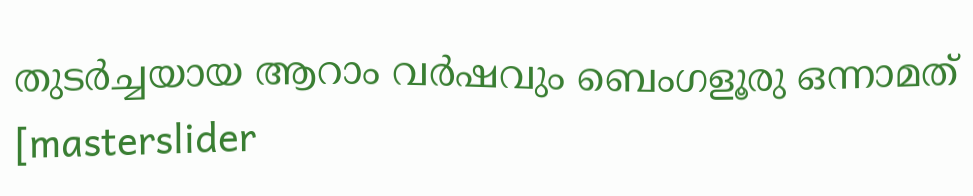തുടർച്ചയായ ആറാം വർഷവും ബെംഗളൂരു ഒന്നാമത്
[masterslider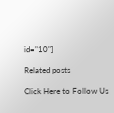id="10"]

Related posts

Click Here to Follow Us